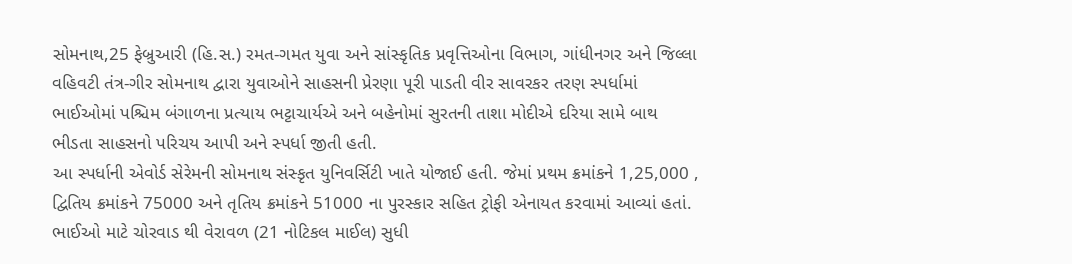સોમનાથ,25 ફેબ્રુઆરી (હિ.સ.) રમત-ગમત યુવા અને સાંસ્કૃતિક પ્રવૃત્તિઓના વિભાગ, ગાંધીનગર અને જિલ્લા વહિવટી તંત્ર-ગીર સોમનાથ દ્વારા યુવાઓને સાહસની પ્રેરણા પૂરી પાડતી વીર સાવરકર તરણ સ્પર્ધામાં ભાઈઓમાં પશ્ચિમ બંગાળના પ્રત્યાય ભટ્ટાચાર્યએ અને બહેનોમાં સુરતની તાશા મોદીએ દરિયા સામે બાથ ભીડતા સાહસનો પરિચય આપી અને સ્પર્ધા જીતી હતી.
આ સ્પર્ધાની એવોર્ડ સેરેમની સોમનાથ સંસ્કૃત યુનિવર્સિટી ખાતે યોજાઈ હતી. જેમાં પ્રથમ ક્રમાંકને 1,25,000 , દ્વિતિય ક્રમાંકને 75000 અને તૃતિય ક્રમાંકને 51000 ના પુરસ્કાર સહિત ટ્રોફી એનાયત કરવામાં આવ્યાં હતાં.
ભાઈઓ માટે ચોરવાડ થી વેરાવળ (21 નોટિકલ માઈલ) સુધી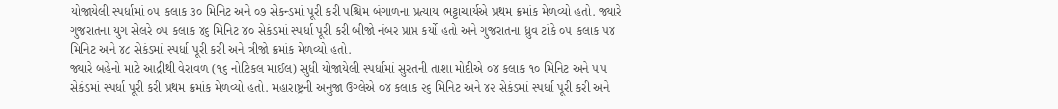યોજાયેલી સ્પર્ધામાં ૦૫ કલાક ૩૦ મિનિટ અને ૦૭ સેકન્ડમાં પૂરી કરી પશ્ચિમ બંગાળના પ્રત્યાય ભટ્ટાચાર્યએ પ્રથમ ક્રમાંક મેળવ્યો હતો. જ્યારે ગુજરાતના યુગ સેલરે ૦૫ કલાક ૪૬ મિનિટ ૪૦ સેકંડમાં સ્પર્ધા પૂરી કરી બીજો નંબર પ્રાપ્ત કર્યો હતો અને ગુજરાતના ધ્રુવ ટાંકે ૦૫ કલાક ૫૪ મિનિટ અને ૪૮ સેકંડમાં સ્પર્ધા પૂરી કરી અને ત્રીજો ક્રમાંક મેળવ્યો હતો.
જ્યારે બહેનો માટે આદ્રીથી વેરાવળ (૧૬ નોટિકલ માઈલ) સુધી યોજાયેલી સ્પર્ધામાં સુરતની તાશા મોદીએ ૦૪ કલાક ૧૦ મિનિટ અને ૫૫ સેકંડમાં સ્પર્ધા પૂરી કરી પ્રથમ ક્રમાંક મેળવ્યો હતો. મહારાષ્ટ્રની અનુજા ઉગ્લેએ ૦૪ કલાક ૨૬ મિનિટ અને ૪૨ સેકંડમાં સ્પર્ધા પૂરી કરી અને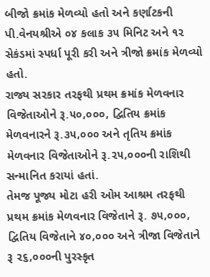બીજો ક્રમાંક મેળવ્યો હતો અને કર્ણાટકની પી.વેનયશ્રીએ ૦૪ કલાક ૩૫ મિનિટ અને ૧૨ સેકંડમાં સ્પર્ધા પૂરી કરી અને ત્રીજો ક્રમાંક મેળવ્યો હતો.
રાજ્ય સરકાર તરફથી પ્રથમ ક્રમાંક મેળવનાર વિજેતાઓને રૂ.૫૦,૦૦૦, દ્વિતિય ક્રમાંક મેળવનારને રૂ.૩૫,૦૦૦ અને તૃતિય ક્રમાંક મેળવનાર વિજેતાઓને રૂ.૨૫,૦૦૦ની રાશિથી સન્માનિત કરાયાં હતાં.
તેમજ પૂજ્ય મોટા હરી ઓમ આશ્રમ તરફથી પ્રથમ ક્રમાંક મેળવનાર વિજેતાને રૂ. ૭૫,૦૦૦, દ્વિતિય વિજેતાને ૪૦,૦૦૦ અને ત્રીજા વિજેતાને રૂ ૨૬,૦૦૦ની પુરસ્કૃત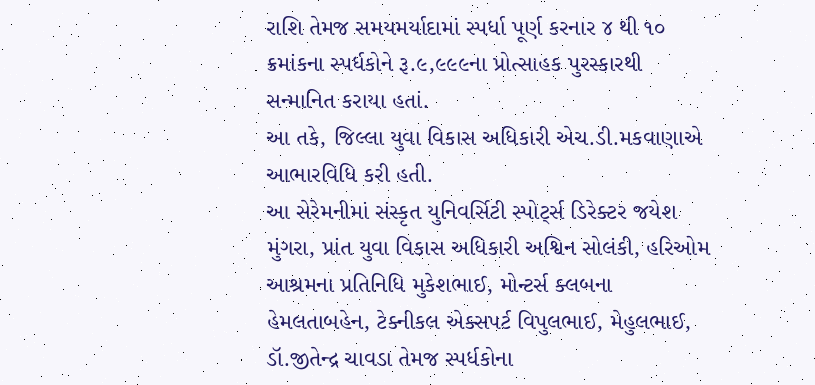રાશિ તેમજ સમયમર્યાદામાં સ્પર્ધા પૂર્ણ કરનાર ૪ થી ૧૦ ક્રમાંકના સ્પર્ધકોને રૂ.૯,૯૯૯ના પ્રોત્સાહક પુરસ્કારથી સન્માનિત કરાયા હતાં.
આ તકે, જિલ્લા યુવા વિકાસ અધિકારી એચ.ડી.મકવાણાએ આભારવિધિ કરી હતી.
આ સેરેમનીમાં સંસ્કૃત યુનિવર્સિટી સ્પોર્ટ્સ ડિરેક્ટર જયેશ મુંગરા, પ્રાંત યુવા વિકાસ અધિકારી અશ્વિન સોલંકી, હરિઓમ આશ્રમના પ્રતિનિધિ મુકેશભાઈ, મોન્ટર્સ ક્લબના હેમલતાબહેન, ટેક્નીકલ એક્સપર્ટ વિપુલભાઈ, મેહુલભાઈ, ડૉ.જીતેન્દ્ર ચાવડા તેમજ સ્પર્ધકોના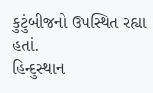કુટુંબીજનો ઉપસ્થિત રહ્યા હતાં.
હિન્દુસ્થાન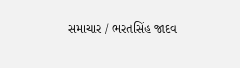સમાચાર / ભરતસિંહ જાદવ